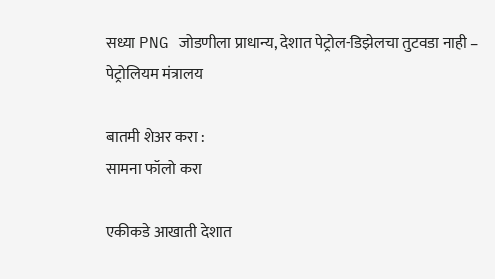सध्या PNG जोडणीला प्राधान्य, देशात पेट्रोल-डिझेलचा तुटवडा नाही – पेट्रोलियम मंत्रालय

बातमी शेअर करा :
सामना फॉलो करा

एकीकडे आखाती देशात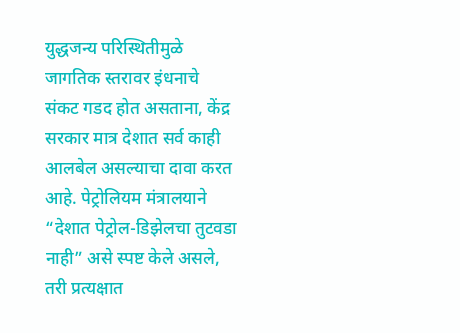युद्धजन्य परिस्थितीमुळे जागतिक स्तरावर इंधनाचे संकट गडद होत असताना, केंद्र सरकार मात्र देशात सर्व काही आलबेल असल्याचा दावा करत आहे. पेट्रोलियम मंत्रालयाने “देशात पेट्रोल-डिझेलचा तुटवडा नाही” असे स्पष्ट केले असले, तरी प्रत्यक्षात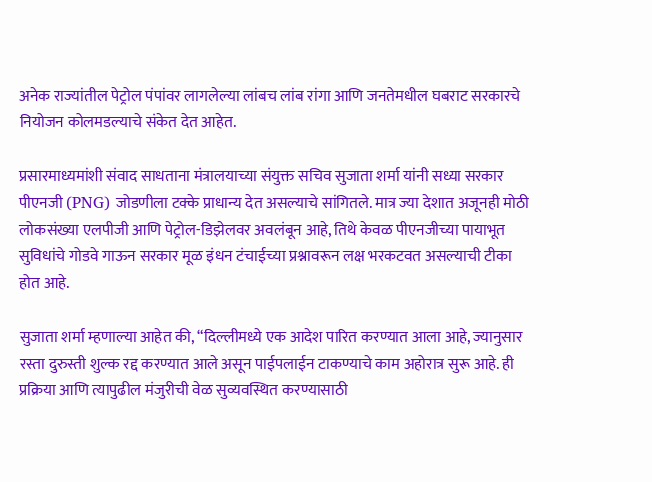अनेक राज्यांतील पेट्रोल पंपांवर लागलेल्या लांबच लांब रांगा आणि जनतेमधील घबराट सरकारचे नियोजन कोलमडल्याचे संकेत देत आहेत.

प्रसारमाध्यमांशी संवाद साधताना मंत्रालयाच्या संयुक्त सचिव सुजाता शर्मा यांनी सध्या सरकार पीएनजी (PNG) जोडणीला टक्के प्राधान्य देत असल्याचे सांगितले. मात्र ज्या देशात अजूनही मोठी लोकसंख्या एलपीजी आणि पेट्रोल-डिझेलवर अवलंबून आहे, तिथे केवळ पीएनजीच्या पायाभूत सुविधांचे गोडवे गाऊन सरकार मूळ इंधन टंचाईच्या प्रश्नावरून लक्ष भरकटवत असल्याची टीका होत आहे.

सुजाता शर्मा म्हणाल्या आहेत की, “दिल्लीमध्ये एक आदेश पारित करण्यात आला आहे, ज्यानुसार रस्ता दुरुस्ती शुल्क रद्द करण्यात आले असून पाईपलाईन टाकण्याचे काम अहोरात्र सुरू आहे. ही प्रक्रिया आणि त्यापुढील मंजुरीची वेळ सुव्यवस्थित करण्यासाठी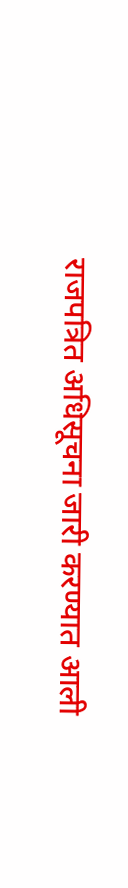राजपत्रित अधिसूचना जारी करण्यात आली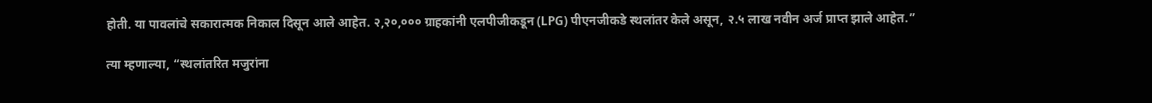होती. या पावलांचे सकारात्मक निकाल दिसून आले आहेत. २,२०,००० ग्राहकांनी एलपीजीकडून (LPG) पीएनजीकडे स्थलांतर केले असून, २.५ लाख नवीन अर्ज प्राप्त झाले आहेत.”

त्या म्हणाल्या, “स्थलांतरित मजुरांना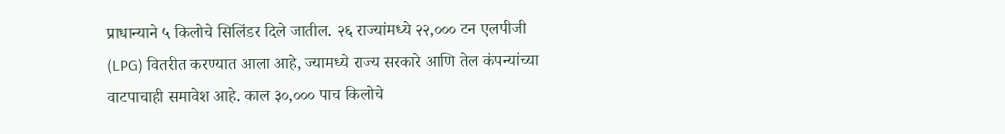प्राधान्याने ५ किलोचे सिलिंडर दिले जातील. २६ राज्यांमध्ये २२,००० टन एलपीजी (LPG) वितरीत करण्यात आला आहे, ज्यामध्ये राज्य सरकारे आणि तेल कंपन्यांच्या वाटपाचाही समावेश आहे. काल ३०,००० पाच किलोचे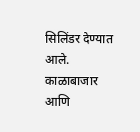सिलिंडर देण्यात आले. काळाबाजार आणि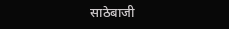साठेबाजी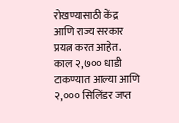रोखण्यासाठी केंद्र आणि राज्य सरकार प्रयत्न करत आहेत. काल २,७०० धाडी टाकण्यात आल्या आणि २,००० सिलिंडर जप्त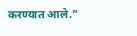करण्यात आले.”